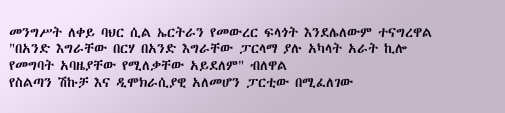መንግሥት ለቀይ ባህር ሲል ኤርትራን የመውረር ፍላጎት እንደሌለውም ተናግረዋል
"በአንድ እግራቸው በርሃ በአንድ እግራቸው ፓርላማ ያሉ አካላት አራት ኪሎ የመግባት አባዜያቸው የሚለቃቸው አይደለም" ብለዋል
የስልጣን ሽኩቻ እና ዲሞክራሲያዊ አለመሆን ፓርቲው በሚፈለገው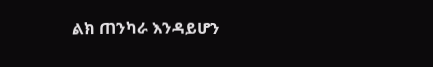ልክ ጠንካራ እንዳይሆን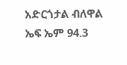አድርጎታል ብለዋል
ኤፍ ኤም 94.3